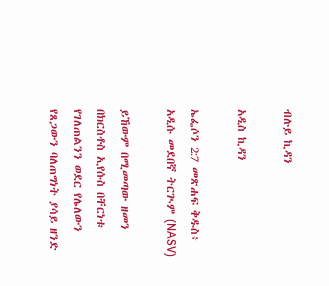ብሉይ ኪዳን

አዲስ ኪዳን

ኤፌሶን 2:7 መጽሐፍ ቅዱስ፥ አዲሱ መደበኛ ትርጒም (NASV)

ይኸውም በሚመጣው ዘመን በክርስቶስ ኢየሱስ በቸርነቱ የገለጠልንን ወደር የሌለውን የጸጋውን ባለጠግነት ያሳይ ዘንድ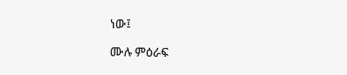ነው፤

ሙሉ ምዕራፍ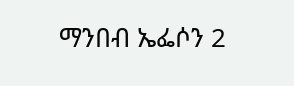ማንበብ ኤፌሶን 2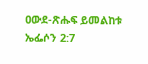ዐውደ-ጽሑፍ ይመልከቱ ኤፌሶን 2:7